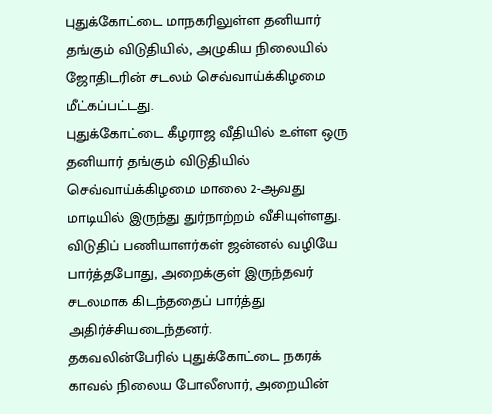புதுக்கோட்டை மாநகரிலுள்ள தனியார் தங்கும் விடுதியில், அழுகிய நிலையில் ஜோதிடரின் சடலம் செவ்வாய்க்கிழமை மீட்கப்பட்டது.
புதுக்கோட்டை கீழராஜ வீதியில் உள்ள ஒரு தனியார் தங்கும் விடுதியில் செவ்வாய்க்கிழமை மாலை 2-ஆவது மாடியில் இருந்து துர்நாற்றம் வீசியுள்ளது. விடுதிப் பணியாளர்கள் ஜன்னல் வழியே பார்த்தபோது, அறைக்குள் இருந்தவர் சடலமாக கிடந்ததைப் பார்த்து அதிர்ச்சியடைந்தனர்.
தகவலின்பேரில் புதுக்கோட்டை நகரக் காவல் நிலைய போலீஸார், அறையின்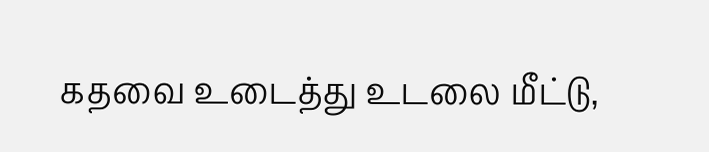கதவை உடைத்து உடலை மீட்டு,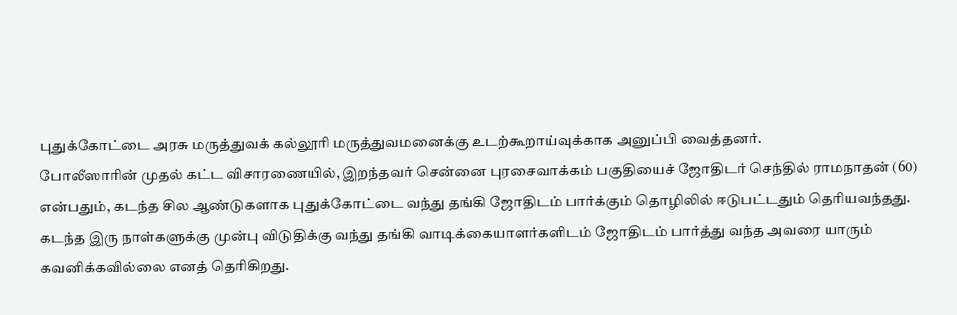புதுக்கோட்டை அரசு மருத்துவக் கல்லூரி மருத்துவமனைக்கு உடற்கூறாய்வுக்காக அனுப்பி வைத்தனர்.
போலீஸாரின் முதல் கட்ட விசாரணையில், இறந்தவர் சென்னை புரசைவாக்கம் பகுதியைச் ஜோதிடர் செந்தில் ராமநாதன் (60) என்பதும், கடந்த சில ஆண்டுகளாக புதுக்கோட்டை வந்து தங்கி ஜோதிடம் பார்க்கும் தொழிலில் ஈடுபட்டதும் தெரியவந்தது.
கடந்த இரு நாள்களுக்கு முன்பு விடுதிக்கு வந்து தங்கி வாடிக்கையாளர்களிடம் ஜோதிடம் பார்த்து வந்த அவரை யாரும் கவனிக்கவில்லை எனத் தெரிகிறது.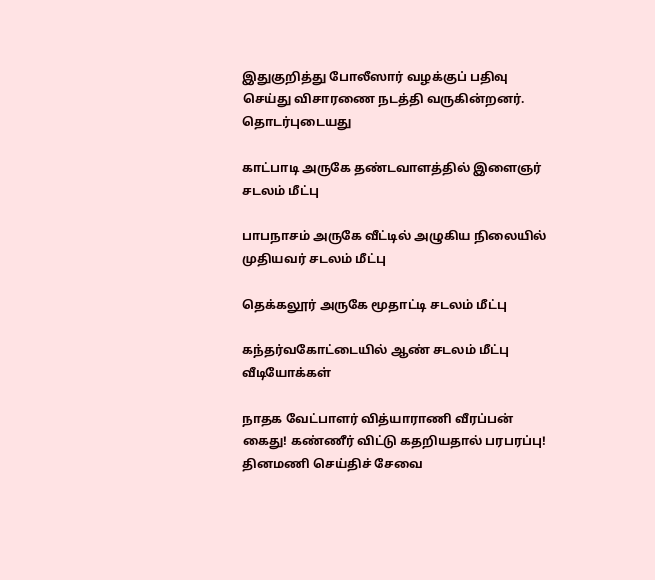இதுகுறித்து போலீஸார் வழக்குப் பதிவு செய்து விசாரணை நடத்தி வருகின்றனர்.
தொடர்புடையது

காட்பாடி அருகே தண்டவாளத்தில் இளைஞர் சடலம் மீட்பு

பாபநாசம் அருகே வீட்டில் அழுகிய நிலையில் முதியவர் சடலம் மீட்பு

தெக்கலூர் அருகே மூதாட்டி சடலம் மீட்பு

கந்தர்வகோட்டையில் ஆண் சடலம் மீட்பு
வீடியோக்கள்

நாதக வேட்பாளர் வித்யாராணி வீரப்பன் கைது! கண்ணீர் விட்டு கதறியதால் பரபரப்பு!
தினமணி செய்திச் சேவை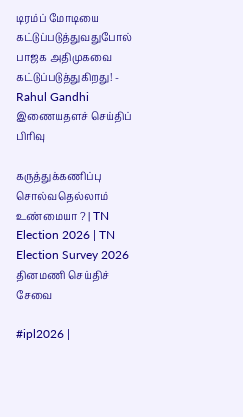டிரம்ப் மோடியை கட்டுப்படுத்துவதுபோல் பாஜக அதிமுகவை கட்டுப்படுத்துகிறது! - Rahul Gandhi
இணையதளச் செய்திப் பிரிவு

கருத்துக்கணிப்பு சொல்வதெல்லாம் உண்மையா ? | TN Election 2026 | TN Election Survey 2026
தினமணி செய்திச் சேவை

#ipl2026 |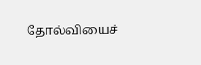தோல்வியைச்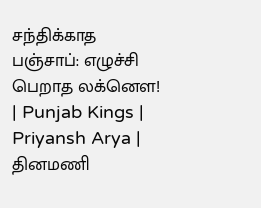சந்திக்காத பஞ்சாப்: எழுச்சி பெறாத லக்னௌ! | Punjab Kings | Priyansh Arya |
தினமணி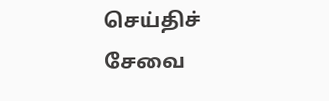செய்திச் சேவை